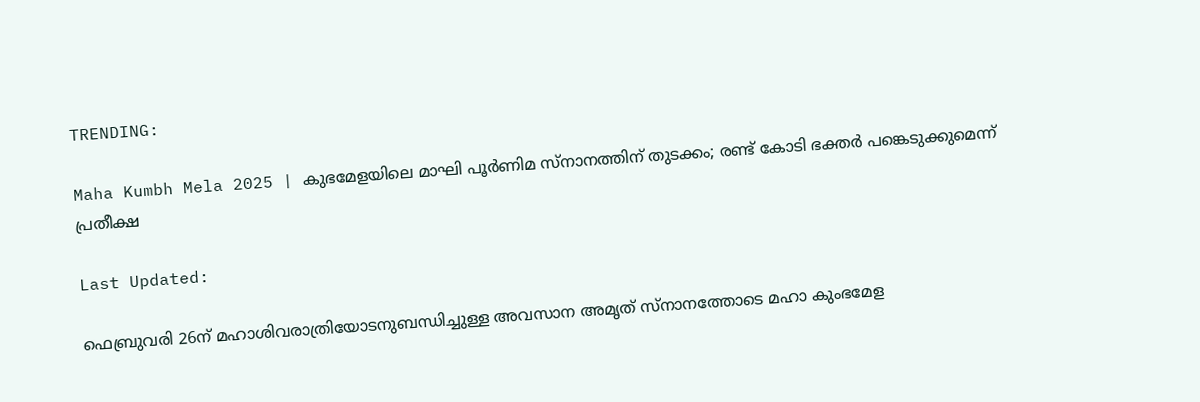TRENDING:

Maha Kumbh Mela 2025 | കുഭമേളയിലെ മാഘി പൂര്‍ണിമ സ്‌നാനത്തിന് തുടക്കം; രണ്ട് കോടി ഭക്തര്‍ പങ്കെടുക്കുമെന്ന് പ്രതീക്ഷ

Last Updated:

ഫെബ്രുവരി 26ന് മഹാശിവരാത്രിയോടനുബന്ധിച്ചുള്ള അവസാന അമൃത് സ്‌നാനത്തോടെ മഹാ കുംഭമേള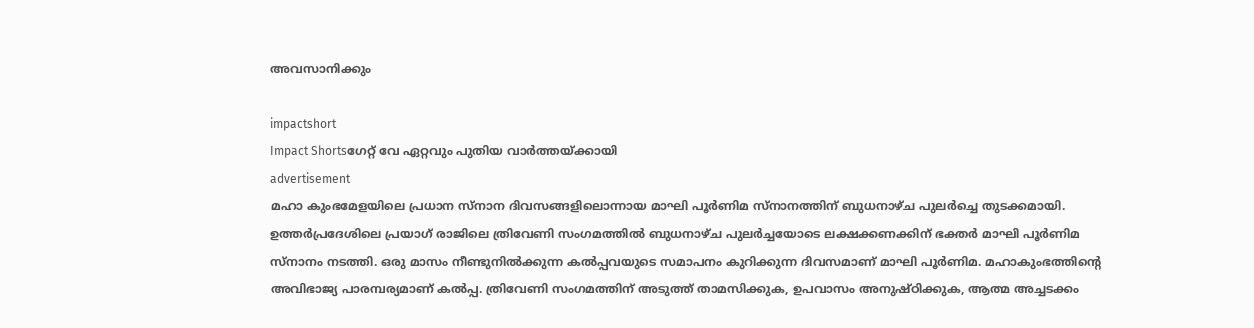അവസാനിക്കും

impactshort
Impact Shortsഗേറ്റ് വേ ഏറ്റവും പുതിയ വാർത്തയ്ക്കായി
advertisement
മഹാ കുംഭമേളയിലെ പ്രധാന സ്‌നാന ദിവസങ്ങളിലൊന്നായ മാഘി പൂര്‍ണിമ സ്‌നാനത്തിന് ബുധനാഴ്ച പുലര്‍ച്ചെ തുടക്കമായി. ഉത്തര്‍പ്രദേശിലെ പ്രയാഗ് രാജിലെ ത്രിവേണി സംഗമത്തില്‍ ബുധനാഴ്ച പുലര്‍ച്ചയോടെ ലക്ഷക്കണക്കിന് ഭക്തര്‍ മാഘി പൂര്‍ണിമ സ്‌നാനം നടത്തി. ഒരു മാസം നീണ്ടുനില്‍ക്കുന്ന കല്‍പ്പവയുടെ സമാപനം കുറിക്കുന്ന ദിവസമാണ് മാഘി പൂര്‍ണിമ. മഹാകുംഭത്തിന്റെ അവിഭാജ്യ പാരമ്പര്യമാണ് കല്‍പ്പ. ത്രിവേണി സംഗമത്തിന് അടുത്ത് താമസിക്കുക, ഉപവാസം അനുഷ്ഠിക്കുക, ആത്മ അച്ചടക്കം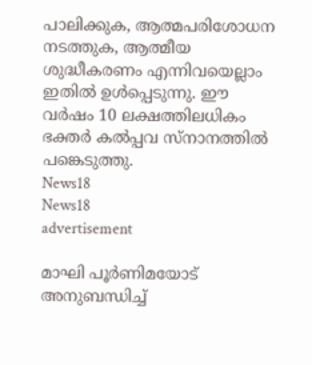പാലിക്കുക, ആത്മപരിശോധന നടത്തുക, ആത്മീയ ശുദ്ധീകരണം എന്നിവയെല്ലാം ഇതില്‍ ഉള്‍പ്പെടുന്നു. ഈ വര്‍ഷം 10 ലക്ഷത്തിലധികം ഭക്തര്‍ കല്‍പ്പവ സ്‌നാനത്തില്‍ പങ്കെടുത്തു.
News18
News18
advertisement

മാഘി പൂര്‍ണിമയോട് അനുബന്ധിച്ച്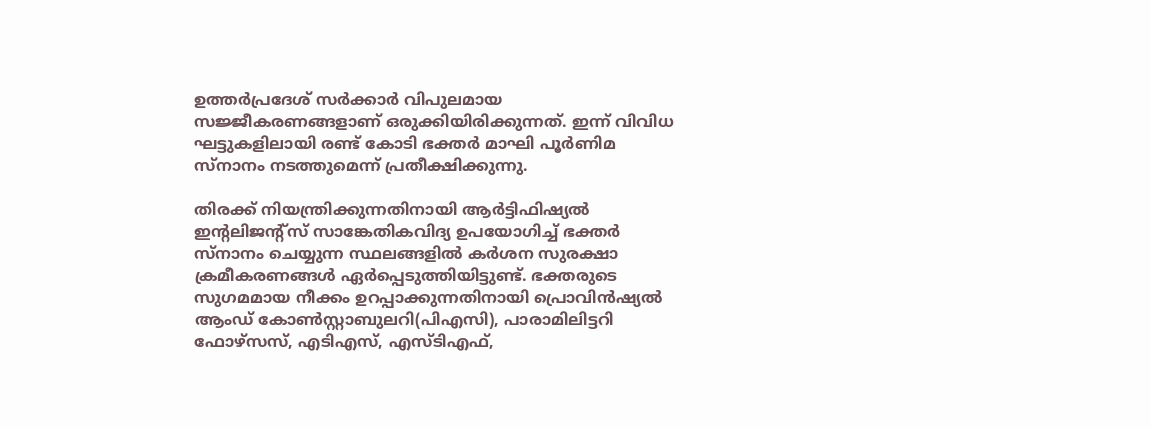ഉത്തര്‍പ്രദേശ് സര്‍ക്കാർ വിപുലമായ സജ്ജീകരണങ്ങളാണ് ഒരുക്കിയിരിക്കുന്നത്. ഇന്ന് വിവിധ ഘട്ടുകളിലായി രണ്ട് കോടി ഭക്തര്‍ മാഘി പൂര്‍ണിമ സ്‌നാനം നടത്തുമെന്ന് പ്രതീക്ഷിക്കുന്നു.

തിരക്ക് നിയന്ത്രിക്കുന്നതിനായി ആര്‍ട്ടിഫിഷ്യല്‍ ഇന്റലിജന്റ്‌സ് സാങ്കേതികവിദ്യ ഉപയോഗിച്ച് ഭക്തര്‍ സ്‌നാനം ചെയ്യുന്ന സ്ഥലങ്ങളില്‍ കര്‍ശന സുരക്ഷാ ക്രമീകരണങ്ങള്‍ ഏര്‍പ്പെടുത്തിയിട്ടുണ്ട്. ഭക്തരുടെ സുഗമമായ നീക്കം ഉറപ്പാക്കുന്നതിനായി പ്രൊവിന്‍ഷ്യല്‍ ആംഡ് കോണ്‍സ്റ്റാബുലറി(പിഎസി), പാരാമിലിട്ടറി ഫോഴ്‌സസ്, എടിഎസ്, എസ്ടിഎഫ്,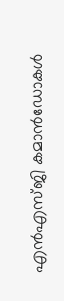എന്‍എസ്ജി കമാന്‍ഡോകള്‍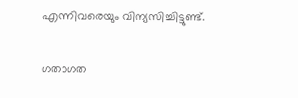എന്നിവരെയും വിന്യസിച്ചിട്ടുണ്ട്.

ഗതാഗത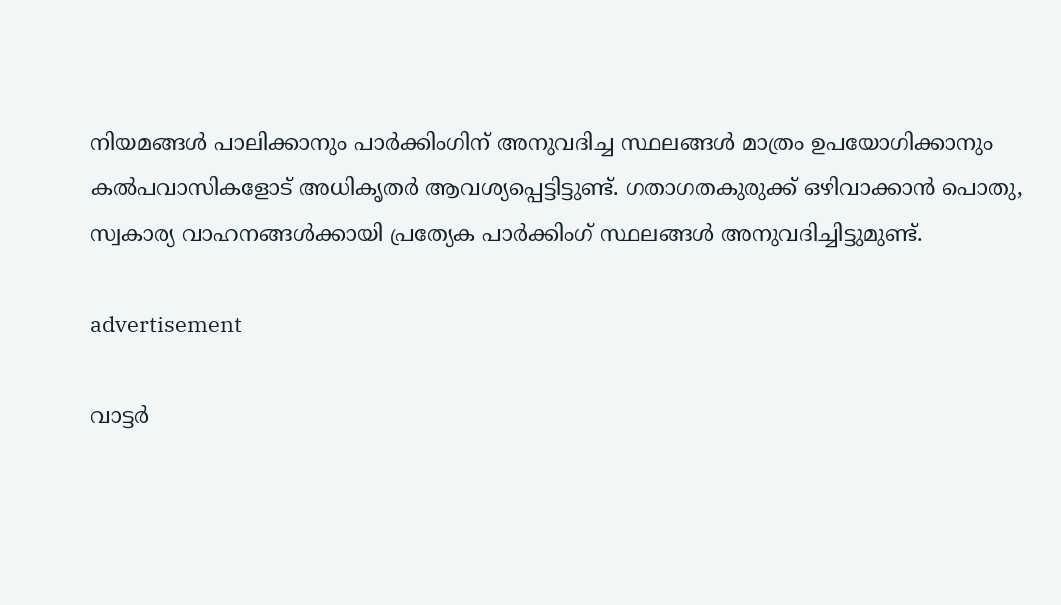നിയമങ്ങള്‍ പാലിക്കാനും പാര്‍ക്കിംഗിന് അനുവദിച്ച സ്ഥലങ്ങള്‍ മാത്രം ഉപയോഗിക്കാനും കല്‍പവാസികളോട് അധികൃതര്‍ ആവശ്യപ്പെട്ടിട്ടുണ്ട്. ഗതാഗതകുരുക്ക് ഒഴിവാക്കാന്‍ പൊതു, സ്വകാര്യ വാഹനങ്ങള്‍ക്കായി പ്രത്യേക പാര്‍ക്കിംഗ് സ്ഥലങ്ങള്‍ അനുവദിച്ചിട്ടുമുണ്ട്.

advertisement

വാട്ടര്‍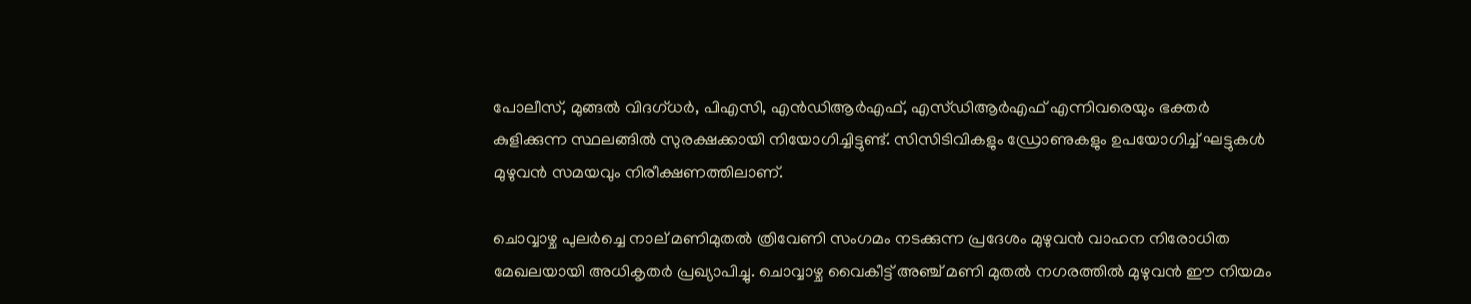പോലീസ്, മുങ്ങല്‍ വിദഗ്ധര്‍, പിഎസി, എന്‍ഡിആര്‍എഫ്, എസ്ഡിആര്‍എഫ് എന്നിവരെയും ഭക്തര്‍ കുളിക്കുന്ന സ്ഥലങ്ങില്‍ സുരക്ഷക്കായി നിയോഗിച്ചിട്ടുണ്ട്. സിസിടിവികളും ഡ്രോണുകളും ഉപയോഗിച്ച് ഘട്ടുകള്‍ മുഴുവന്‍ സമയവും നിരീക്ഷണത്തിലാണ്.

ചൊവ്വാഴ്ച പുലര്‍ച്ചെ നാല് മണിമുതല്‍ ത്രിവേണി സംഗമം നടക്കുന്ന പ്രദേശം മുഴുവന്‍ വാഹന നിരോധിത മേഖലയായി അധികൃതര്‍ പ്രഖ്യാപിച്ചു. ചൊവ്വാഴ്ച വൈകീട്ട് അഞ്ച് മണി മുതല്‍ നഗരത്തില്‍ മുഴുവന്‍ ഈ നിയമം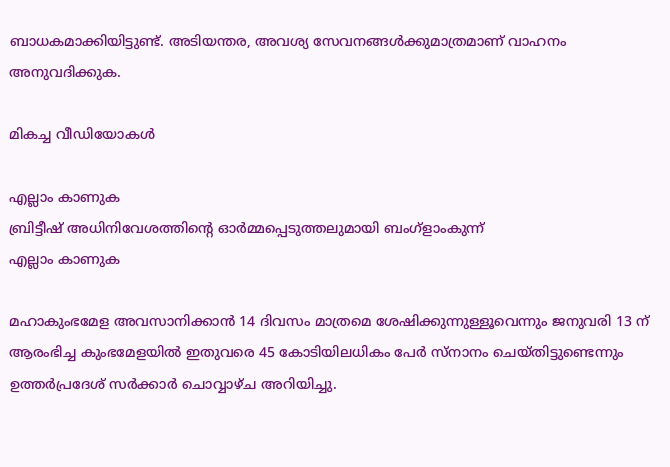ബാധകമാക്കിയിട്ടുണ്ട്. അടിയന്തര, അവശ്യ സേവനങ്ങള്‍ക്കുമാത്രമാണ് വാഹനം അനുവദിക്കുക.

മികച്ച വീഡിയോകൾ

എല്ലാം കാണുക
ബ്രിട്ടീഷ് അധിനിവേശത്തിൻ്റെ ഓർമ്മപ്പെടുത്തലുമായി ബംഗ്ളാംകുന്ന്
എല്ലാം കാണുക

മഹാകുംഭമേള അവസാനിക്കാന്‍ 14 ദിവസം മാത്രമെ ശേഷിക്കുന്നുള്ളൂവെന്നും ജനുവരി 13 ന് ആരംഭിച്ച കുംഭമേളയില്‍ ഇതുവരെ 45 കോടിയിലധികം പേര്‍ സ്‌നാനം ചെയ്തിട്ടുണ്ടെന്നും ഉത്തര്‍പ്രദേശ് സര്‍ക്കാര്‍ ചൊവ്വാഴ്ച അറിയിച്ചു.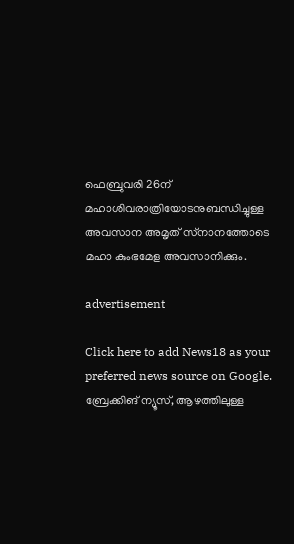ഫെബ്രുവരി 26ന് മഹാശിവരാത്രിയോടനുബന്ധിച്ചുള്ള അവസാന അമൃത് സ്‌നാനത്തോടെ മഹാ കുംഭമേള അവസാനിക്കും.

advertisement

Click here to add News18 as your preferred news source on Google.
ബ്രേക്കിങ് ന്യൂസ്, ആഴത്തിലുള്ള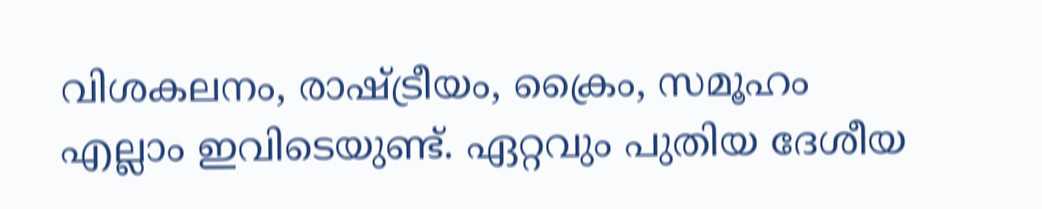വിശകലനം, രാഷ്ട്രീയം, ക്രൈം, സമൂഹം എല്ലാം ഇവിടെയുണ്ട്. ഏറ്റവും പുതിയ ദേശീയ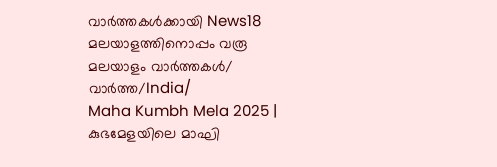വാർത്തകൾക്കായി News18 മലയാളത്തിനൊപ്പം വരൂ
മലയാളം വാർത്തകൾ/ വാർത്ത/India/
Maha Kumbh Mela 2025 | കുഭമേളയിലെ മാഘി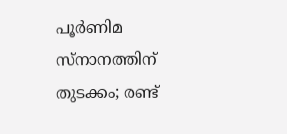പൂര്‍ണിമ സ്‌നാനത്തിന് തുടക്കം; രണ്ട്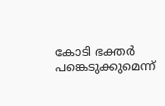കോടി ഭക്തര്‍ പങ്കെടുക്കുമെന്ന്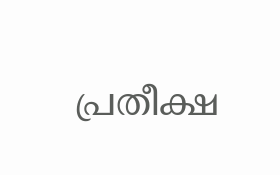പ്രതീക്ഷ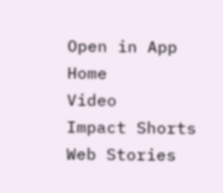Open in App
Home
Video
Impact Shorts
Web Stories